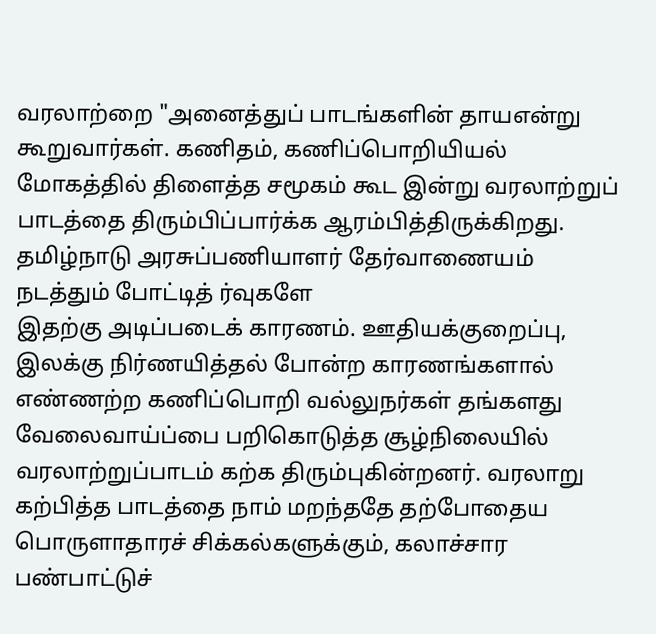வரலாற்றை "அனைத்துப் பாடங்களின் தாயஎன்று கூறுவார்கள். கணிதம், கணிப்பொறியியல் மோகத்தில் திளைத்த சமூகம் கூட இன்று வரலாற்றுப் பாடத்தை திரும்பிப்பார்க்க ஆரம்பித்திருக்கிறது. தமிழ்நாடு அரசுப்பணியாளர் தேர்வாணையம் நடத்தும் போட்டித் ர்வுகளே
இதற்கு அடிப்படைக் காரணம். ஊதியக்குறைப்பு, இலக்கு நிர்ணயித்தல் போன்ற காரணங்களால் எண்ணற்ற கணிப்பொறி வல்லுநர்கள் தங்களது வேலைவாய்ப்பை பறிகொடுத்த சூழ்நிலையில் வரலாற்றுப்பாடம் கற்க திரும்புகின்றனர். வரலாறு கற்பித்த பாடத்தை நாம் மறந்ததே தற்போதைய பொருளாதாரச் சிக்கல்களுக்கும், கலாச்சார பண்பாட்டுச்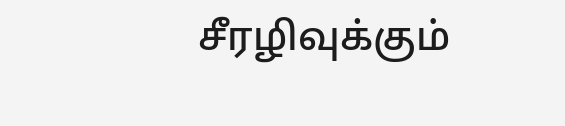சீரழிவுக்கும்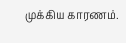முக்கிய காரணம்.